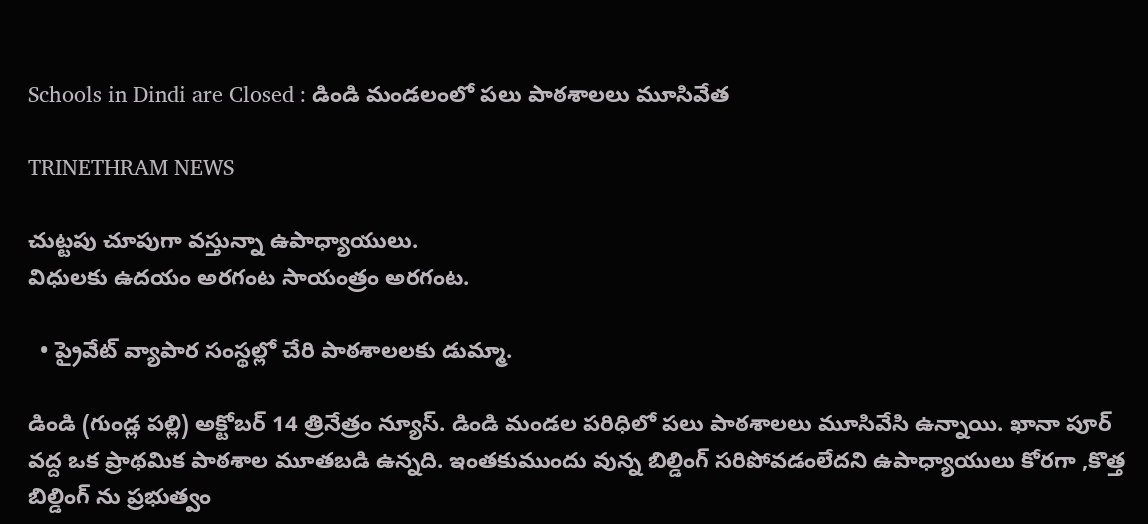Schools in Dindi are Closed : డిండి మండలంలో పలు పాఠశాలలు మూసివేత

TRINETHRAM NEWS

చుట్టపు చూపుగా వస్తున్నా ఉపాధ్యాయులు.
విధులకు ఉదయం అరగంట సాయంత్రం అరగంట.

  • ప్రైవేట్ వ్యాపార సంస్థల్లో చేరి పాఠశాలలకు డుమ్మా.

డిండి (గుండ్ల పల్లి) అక్టోబర్ 14 త్రినేత్రం న్యూస్. డిండి మండల పరిధిలో పలు పాఠశాలలు మూసివేసి ఉన్నాయి. ఖానా పూర్ వద్ద ఒక ప్రాథమిక పాఠశాల మూతబడి ఉన్నది. ఇంతకుముందు వున్న బిల్డింగ్ సరిపోవడంలేదని ఉపాధ్యాయులు కోరగా ,కొత్త బిల్డింగ్ ను ప్రభుత్వం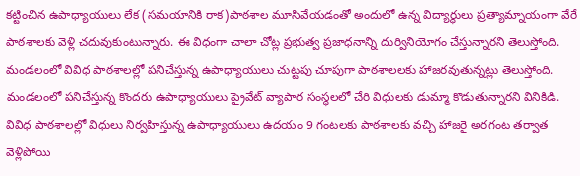కట్టించిన ఉపాధ్యాయులు లేక (సమయానికి రాక)పాఠశాల మూసివేయడంతో అందులో ఉన్న విద్యార్థులు ప్రత్యామ్నాయంగా వేరే పాఠశాలకు వెళ్లి చదువుకుంటున్నారు. ఈ విధంగా చాలా చోట్ల ప్రభుత్వ ప్రజాధనాన్ని దుర్వినియోగం చేస్తున్నారని తెలుస్తోంది.
మండలంలో వివిధ పాఠశాలల్లో పనిచేస్తున్న ఉపాధ్యాయులు చుట్టపు చూపుగా పాఠశాలలకు హాజరవుతున్నట్లు తెలుస్తోంది. మండలంలో పనిచేస్తున్న కొందరు ఉపాధ్యాయులు ప్రైవేట్ వ్యాపార సంస్థలలో చేరి విధులకు డుమ్మా కొడుతున్నారని వినికిడి. వివిధ పాఠశాలల్లో విధులు నిర్వహిస్తున్న ఉపాధ్యాయులు ఉదయం 9 గంటలకు పాఠశాలకు వచ్చి హాజరై అరగంట తర్వాత వెళ్లిపోయి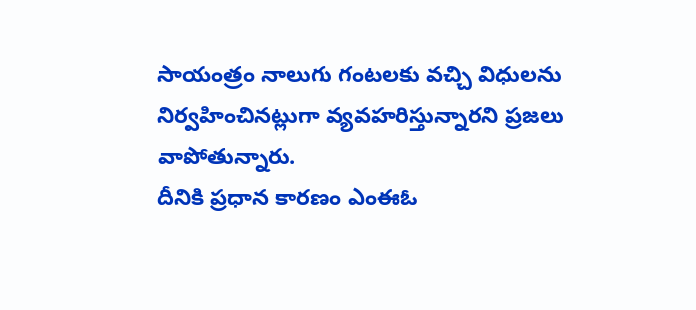సాయంత్రం నాలుగు గంటలకు వచ్చి విధులను నిర్వహించినట్లుగా వ్యవహరిస్తున్నారని ప్రజలు వాపోతున్నారు.
దీనికి ప్రధాన కారణం ఎంఈఓ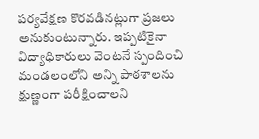పర్యవేక్షణ కొరవడినట్లుగా ప్రజలు అనుకుంటున్నారు. ఇప్పటికైనా విద్యాధికారులు వెంటనే స్పందించి మండలంలోని అన్ని పాఠశాలను క్షుణ్ణంగా పరీక్షించాలని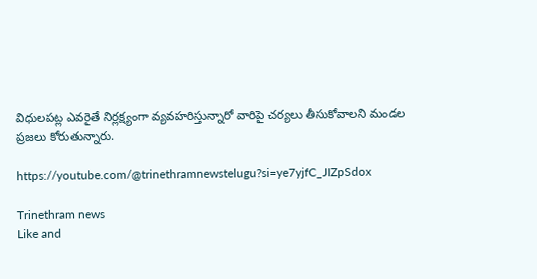విధులపట్ల ఎవరైతే నిర్లక్ష్యంగా వ్యవహరిస్తున్నారో వారిపై చర్యలు తీసుకోవాలని మండల ప్రజలు కోరుతున్నారు.

https://youtube.com/@trinethramnewstelugu?si=ye7yjfC_JIZpSdox

Trinethram news
Like and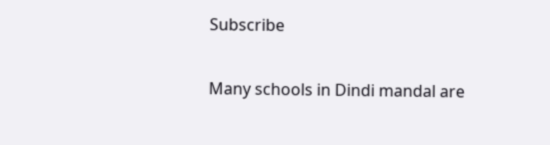Subscribe

Many schools in Dindi mandal are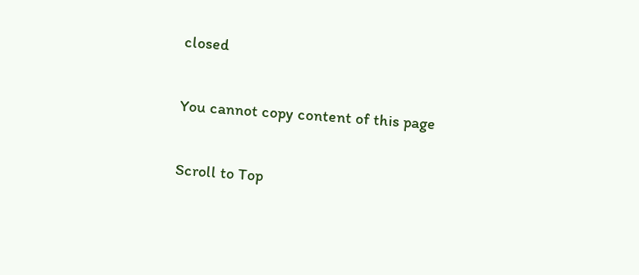closed

You cannot copy content of this page

Scroll to Top